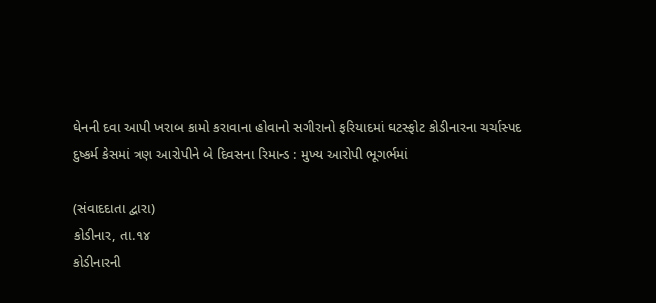ઘેનની દવા આપી ખરાબ કામો કરાવાના હોવાનો સગીરાનો ફરિયાદમાં ઘટસ્ફોટ કોડીનારના ચર્ચાસ્પદ દુષ્કર્મ કેસમાં ત્રણ આરોપીને બે દિવસના રિમાન્ડ : મુખ્ય આરોપી ભૂગર્ભમાં

(સંવાદદાતા દ્વારા)
કોડીનાર, તા.૧૪
કોડીનારની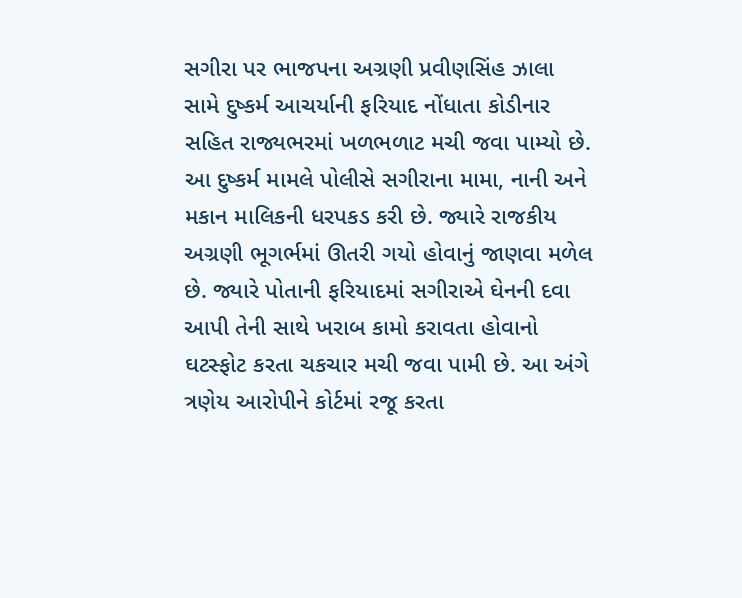સગીરા પર ભાજપના અગ્રણી પ્રવીણસિંહ ઝાલા સામે દુષ્કર્મ આચર્યાની ફરિયાદ નોંધાતા કોડીનાર સહિત રાજ્યભરમાં ખળભળાટ મચી જવા પામ્યો છે. આ દુષ્કર્મ મામલે પોલીસે સગીરાના મામા, નાની અને મકાન માલિકની ધરપકડ કરી છે. જ્યારે રાજકીય અગ્રણી ભૂગર્ભમાં ઊતરી ગયો હોવાનું જાણવા મળેલ છે. જ્યારે પોતાની ફરિયાદમાં સગીરાએ ઘેનની દવા આપી તેની સાથે ખરાબ કામો કરાવતા હોવાનો ઘટસ્ફોટ કરતા ચકચાર મચી જવા પામી છે. આ અંગે ત્રણેય આરોપીને કોર્ટમાં રજૂ કરતા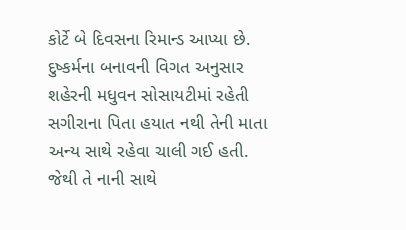કોર્ટે બે દિવસના રિમાન્ડ આપ્યા છે. દુષ્કર્મના બનાવની વિગત અનુસાર શહેરની મધુવન સોસાયટીમાં રહેતી સગીરાના પિતા હયાત નથી તેની માતા અન્ય સાથે રહેવા ચાલી ગઈ હતી. જેથી તે નાની સાથે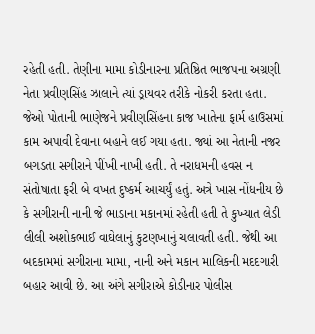રહેતી હતી. તેણીના મામા કોડીનારના પ્રતિષ્ઠિત ભાજપના અગ્રણી નેતા પ્રવીણસિંહ ઝાલાને ત્યાં ડ્રાયવર તરીકે નોકરી કરતા હતા. જેઓ પોતાની ભાણેજને પ્રવીણસિંહના કાજ ખાતેના ફાર્મ હાઉસમાં કામ અપાવી દેવાના બહાને લઈ ગયા હતા. જ્યાં આ નેતાની નજર બગડતા સગીરાને પીંખી નાખી હતી. તે નરાધમની હવસ ન સંતોષાતા ફરી બે વખત દુષ્કર્મ આચર્યું હતું. અત્રે ખાસ નોંધનીય છે કે સગીરાની નાની જે ભાડાના મકાનમાં રહેતી હતી તે કુખ્યાત લેડી લીલી અશોકભાઈ વાઘેલાનું કુટણખાનું ચલાવતી હતી. જેથી આ બદકામમાં સગીરાના મામા, નાની અને મકાન માલિકની મદદગારી બહાર આવી છે. આ અંગે સગીરાએ કોડીનાર પોલીસ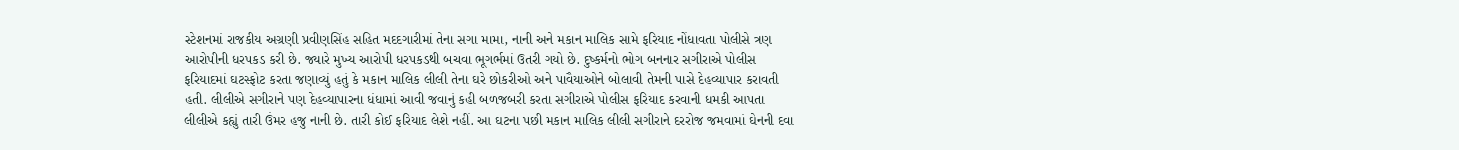સ્ટેશનમાં રાજકીય અગ્રણી પ્રવીણસિંહ સહિત મદદગારીમાં તેના સગા મામા, નાની અને મકાન માલિક સામે ફરિયાદ નોંધાવતા પોલીસે ત્રણ આરોપીની ધરપકડ કરી છે. જ્યારે મુખ્ય આરોપી ધરપકડથી બચવા ભૂગર્ભમાં ઉતરી ગયો છે. દુષ્કર્મનો ભોગ બનનાર સગીરાએ પોલીસ ફરિયાદમાં ઘટસ્ફોટ કરતા જણાવ્યું હતું કે મકાન માલિક લીલી તેના ઘરે છોકરીઓ અને પાવૈયાઓને બોલાવી તેમની પાસે દેહવ્યાપાર કરાવતી હતી. લીલીએ સગીરાને પણ દેહવ્યાપારના ધંધામાં આવી જવાનું કહી બળજબરી કરતા સગીરાએ પોલીસ ફરિયાદ કરવાની ધમકી આપતા લીલીએ કહ્યું તારી ઉંમર હજુ નાની છે. તારી કોઈ ફરિયાદ લેશે નહીં. આ ઘટના પછી મકાન માલિક લીલી સગીરાને દરરોજ જમવામાં ઘેનની દવા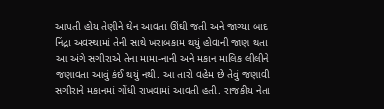આપતી હોય તેણીને ઘેન આવતા ઊંઘી જતી અને જાગ્યા બાદ નિંદ્રા અવસ્થામાં તેની સાથે ખરાબકામ થયું હોવાની જાણ થતા આ અંગે સગીરાએ તેના મામા-નાની અને મકાન માલિક લીલીને જણાવતા આવું કંઈ થયું નથી. આ તારો વહેમ છે તેવું જણાવી સગીરાને મકાનમાં ગોંધી રાખવામાં આવતી હતી. રાજકીય નેતા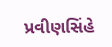પ્રવીણસિંહે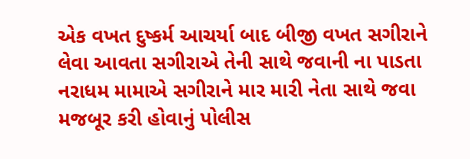એક વખત દુષ્કર્મ આચર્યા બાદ બીજી વખત સગીરાને લેવા આવતા સગીરાએ તેની સાથે જવાની ના પાડતા નરાધમ મામાએ સગીરાને માર મારી નેતા સાથે જવા મજબૂર કરી હોવાનું પોલીસ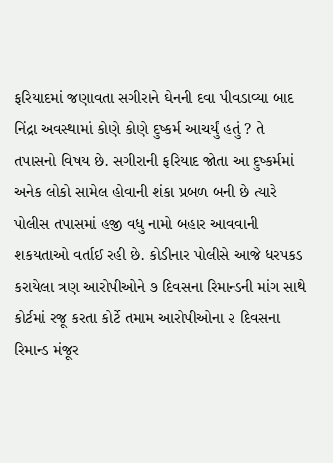ફરિયાદમાં જણાવતા સગીરાને ઘેનની દવા પીવડાવ્યા બાદ નિંદ્રા અવસ્થામાં કોણે કોણે દુષ્કર્મ આચર્યું હતું ? તે તપાસનો વિષય છે. સગીરાની ફરિયાદ જોતા આ દુષ્કર્મમાં અનેક લોકો સામેલ હોવાની શંકા પ્રબળ બની છે ત્યારે પોલીસ તપાસમાં હજી વધુ નામો બહાર આવવાની શકયતાઓ વર્તાઈ રહી છે. કોડીનાર પોલીસે આજે ધરપકડ કરાયેલા ત્રણ આરોપીઓને ૭ દિવસના રિમાન્ડની માંગ સાથે કોર્ટમાં રજૂ કરતા કોર્ટે તમામ આરોપીઓના ૨ દિવસના રિમાન્ડ મંજૂર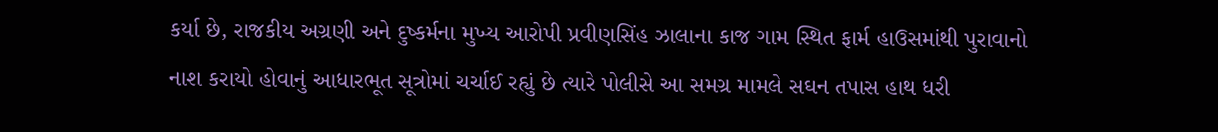કર્યા છે, રાજકીય અગ્રણી અને દુષ્કર્મના મુખ્ય આરોપી પ્રવીણસિંહ ઝાલાના કાજ ગામ સ્થિત ફાર્મ હાઉસમાંથી પુરાવાનો નાશ કરાયો હોવાનું આધારભૂત સૂત્રોમાં ચર્ચાઈ રહ્યું છે ત્યારે પોલીસે આ સમગ્ર મામલે સઘન તપાસ હાથ ધરી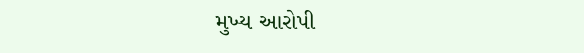મુખ્ય આરોપી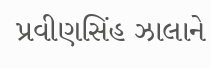પ્રવીણસિંહ ઝાલાને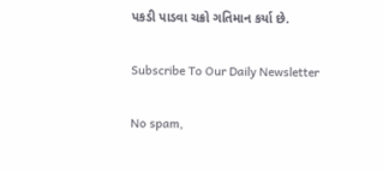પકડી પાડવા ચક્રો ગતિમાન કર્યા છે.

Subscribe To Our Daily Newsletter

No spam,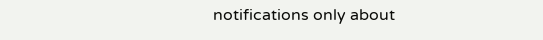notifications only about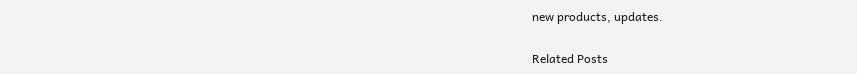new products, updates.

Related Posts